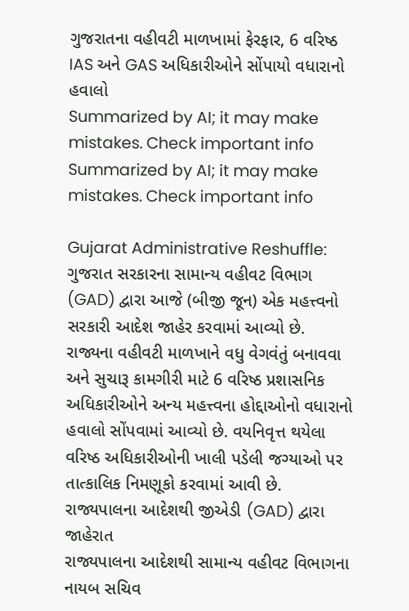ગુજરાતના વહીવટી માળખામાં ફેરફાર, 6 વરિષ્ઠ IAS અને GAS અધિકારીઓને સોંપાયો વધારાનો હવાલો
Summarized by AI; it may make mistakes. Check important info
Summarized by AI; it may make mistakes. Check important info

Gujarat Administrative Reshuffle: ગુજરાત સરકારના સામાન્ય વહીવટ વિભાગ (GAD) દ્વારા આજે (બીજી જૂન) એક મહત્ત્વનો સરકારી આદેશ જાહેર કરવામાં આવ્યો છે. રાજ્યના વહીવટી માળખાને વધુ વેગવંતું બનાવવા અને સુચારૂ કામગીરી માટે 6 વરિષ્ઠ પ્રશાસનિક અધિકારીઓને અન્ય મહત્ત્વના હોદ્દાઓનો વધારાનો હવાલો સોંપવામાં આવ્યો છે. વયનિવૃત્ત થયેલા વરિષ્ઠ અધિકારીઓની ખાલી પડેલી જગ્યાઓ પર તાત્કાલિક નિમણૂકો કરવામાં આવી છે.
રાજ્યપાલના આદેશથી જીએડી (GAD) દ્વારા જાહેરાત
રાજ્યપાલના આદેશથી સામાન્ય વહીવટ વિભાગના નાયબ સચિવ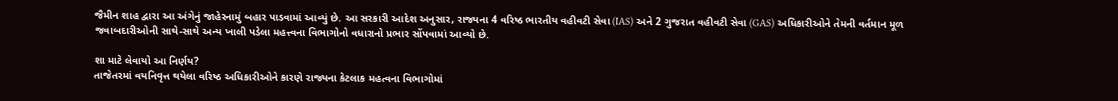જૈમીન શાહ દ્વારા આ અંગેનું જાહેરનામું બહાર પાડવામાં આવ્યું છે. આ સરકારી આદેશ અનુસાર, રાજ્યના 4 વરિષ્ઠ ભારતીય વહીવટી સેવા (IAS) અને 2 ગુજરાત વહીવટી સેવા (GAS) અધિકારીઓને તેમની વર્તમાન મૂળ જવાબદારીઓની સાથે-સાથે અન્ય ખાલી પડેલા મહત્ત્વના વિભાગોનો વધારાનો પ્રભાર સોંપવામાં આવ્યો છે.

શા માટે લેવાયો આ નિર્ણય?
તાજેતરમાં વયનિવૃત્ત થયેલા વરિષ્ઠ અધિકારીઓને કારણે રાજ્યના કેટલાક મહત્વના વિભાગોમાં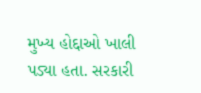મુખ્ય હોદ્દાઓ ખાલી પડ્યા હતા. સરકારી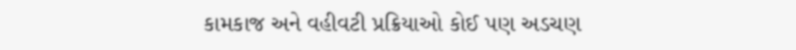કામકાજ અને વહીવટી પ્રક્રિયાઓ કોઈ પણ અડચણ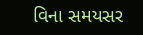વિના સમયસર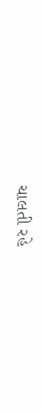ચાલતી રહે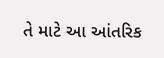તે માટે આ આંતરિક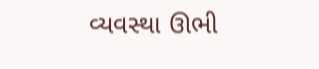વ્યવસ્થા ઊભી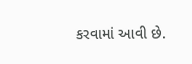કરવામાં આવી છે.